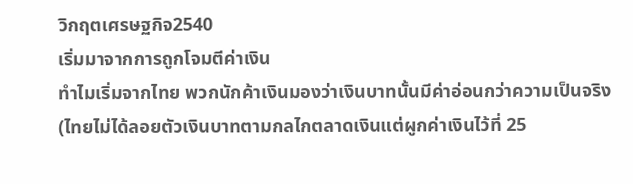วิกฤตเศรษฐกิจ2540
เริ่มมาจากการถูกโจมตีค่าเงิน
ทำไมเริ่มจากไทย พวกนักค้าเงินมองว่าเงินบาทนั้นมีค่าอ่อนกว่าความเป็นจริง (ไทยไม่ได้ลอยตัวเงินบาทตามกลไกตลาดเงินแต่ผูกค่าเงินไว้ที่ 25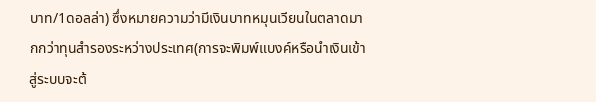บาท/1ดอลล่า) ซึ่งหมายความว่ามีเงินบาทหมุนเวียนในตลาดมากกว่าทุนสำรองระหว่างประเทศ(การจะพิมพ์แบงค์หรือนำเงินเข้าสู่ระบบจะต้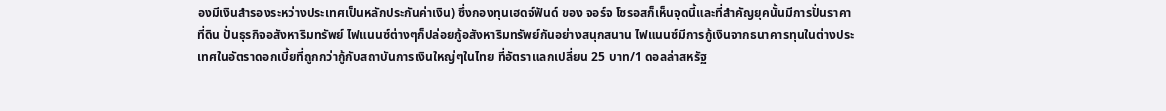องมีเงินสำรองระหว่างประเทศเป็นหลักประกันค่าเงิน) ซึ่งกองทุนเฮดจ์ฟันด์ ของ จอร์จ โซรอสก็เห็นจุดนี้และที่สำคัญยุคนั้นมีการปั่นราคาที่ดิน ปั่นธุรกิจอสังหาริมทรัพย์ ไฟแนนซ์ต่างๆก็ปล่อยกู้อสังหาริมทรัพย์กันอย่างสนุกสนาน ไฟแนนซ์มีการกู้เงินจากธนาคารทุนในต่างประเทศในอัตราดอกเบี้ยที่ถูกกว่ากู้กับสถาบันการเงินใหญ่ๆในไทย ที่อัตราแลกเปลี่ยน 25 บาท/1 ดอลล่าสหรัฐ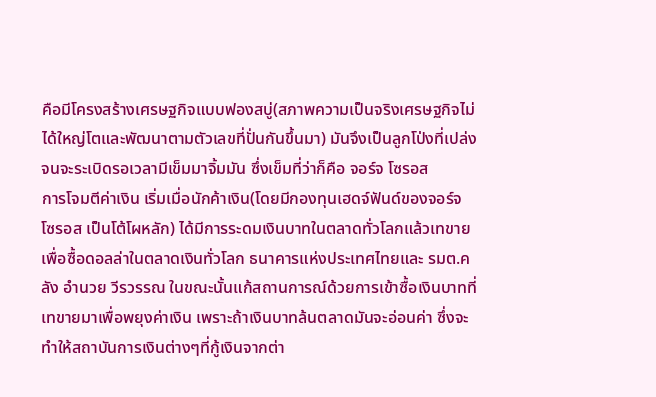คือมีโครงสร้างเศรษฐกิจแบบฟองสบู่(สภาพความเป็นจริงเศรษฐกิจไม่ได้ใหญ่โตและพัฒนาตามตัวเลขที่ปั่นกันขึ้นมา) มันจึงเป็นลูกโป่งที่เปล่งจนจะระเบิดรอเวลามีเข็มมาจิ้มมัน ซึ่งเข็มที่ว่าก็คือ จอร์จ โซรอส
การโจมตีค่าเงิน เริ่มเมื่อนักค้าเงิน(โดยมีกองทุนเฮดจ์ฟันด์ของจอร์จ โซรอส เป็นโต้โผหลัก) ได้มีการระดมเงินบาทในตลาดทั่วโลกแล้วเทขายเพื่อซื้อดอลล่าในตลาดเงินทั่วโลก ธนาคารแห่งประเทศไทยและ รมต.คลัง อำนวย วีรวรรณ ในขณะนั้นแก้สถานการณ์ด้วยการเข้าซื้อเงินบาทที่เทขายมาเพื่อพยุงค่าเงิน เพราะถ้าเงินบาทล้นตลาดมันจะอ่อนค่า ซึ่งจะทำให้สถาบันการเงินต่างๆที่กู้เงินจากต่า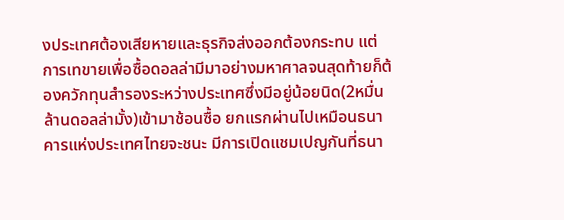งประเทศต้องเสียหายและธุรกิจส่งออกต้องกระทบ แต่การเทขายเพื่อซื้อดอลล่ามีมาอย่างมหาศาลจนสุดท้ายก็ต้องควักทุนสำรองระหว่างประเทศซึ่งมีอยู่น้อยนิด(2หมื่นล้านดอลล่ามั้ง)เข้ามาช้อนซื้อ ยกแรกผ่านไปเหมือนธนาคารแห่งประเทศไทยจะชนะ มีการเปิดแชมเปญกันที่ธนา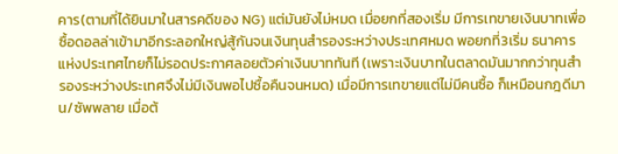คาร(ตามที่ได้ยินมาในสารคดีของ NG) แต่มันยังไม่หมด เมื่อยกที่สองเริ่ม มีการเทขายเงินบาทเพื่อซื้อดอลล่าเข้ามาอีกระลอกใหญ่สู้กันจนเงินทุนสำรองระหว่างประเทศหมด พอยกที่3เริ่ม ธนาคารแห่งประเทศไทยก็ไม่รอดประกาศลอยตัวค่าเงินบาททันที (เพราะเงินบาทในตลาดมันมากกว่าทุนสำรองระหว่างประเทศจึงไม่มีเงินพอไปซื้อคืนจนหมด) เมื่อมีการเทขายแต่ไม่มีคนซื้อ ก็เหมือนกฎดีมาน/ซัพพลาย เมื่อต้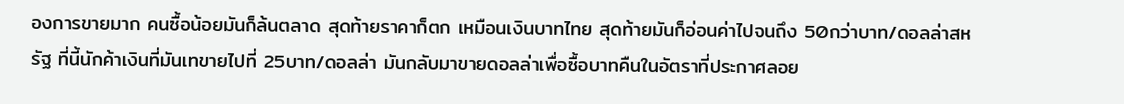องการขายมาก คนซื้อน้อยมันก็ล้นตลาด สุดท้ายราคาก็ตก เหมือนเงินบาทไทย สุดท้ายมันก็อ่อนค่าไปจนถึง 50กว่าบาท/ดอลล่าสหรัฐ ที่นี้นักค้าเงินที่มันเทขายไปที่ 25บาท/ดอลล่า มันกลับมาขายดอลล่าเพื่อซื้อบาทคืนในอัตราที่ประกาศลอย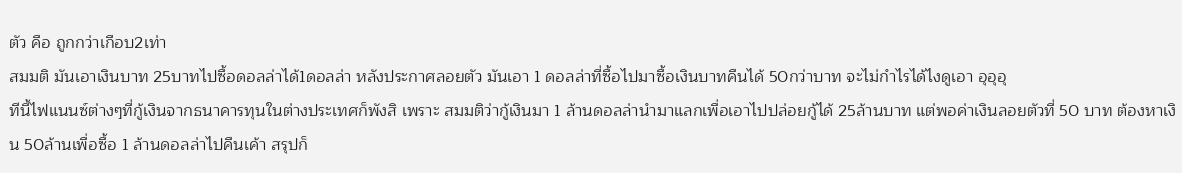ตัว คือ ถูกกว่าเกือบ2เท่า
สมมติ มันเอาเงินบาท 25บาทไปซื้อดอลล่าได้1ดอลล่า หลังประกาศลอยตัว มันเอา 1 ดอลล่าที่ซื้อไปมาซื้อเงินบาทคืนได้ 50กว่าบาท จะไม่กำไรได้ไงดูเอา อุอุอุ
ทีนี้ไฟแนนซ์ต่างๆที่กู้เงินจากธนาคารทุนในต่างประเทศก็พังสิ เพราะ สมมติว่ากู้เงินมา 1 ล้านดอลล่านำมาแลกเพื่อเอาไปปล่อยกู้ได้ 25ล้านบาท แต่พอค่าเงินลอยตัวที่ 50 บาท ต้องหาเงิน 50ล้านเพื่อซื้อ 1 ล้านดอลล่าไปคืนเค้า สรุปก็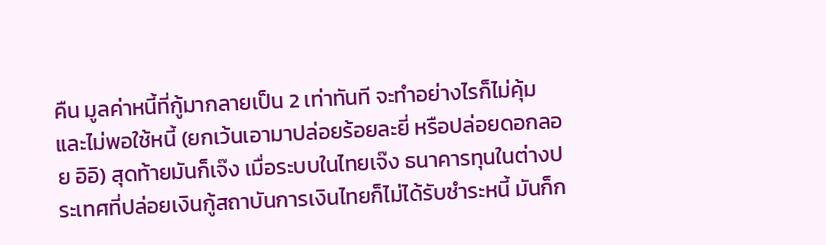คืน มูลค่าหนี้ที่กู้มากลายเป็น 2 เท่าทันที จะทำอย่างไรก็ไม่คุ้มและไม่พอใช้หนี้ (ยกเว้นเอามาปล่อยร้อยละยี่ หรือปล่อยดอกลอย อิอิ) สุดท้ายมันก็เจ๊ง เมื่อระบบในไทยเจ๊ง ธนาคารทุนในต่างประเทศที่ปล่อยเงินกู้สถาบันการเงินไทยก็ไม่ได้รับชำระหนี้ มันก็ก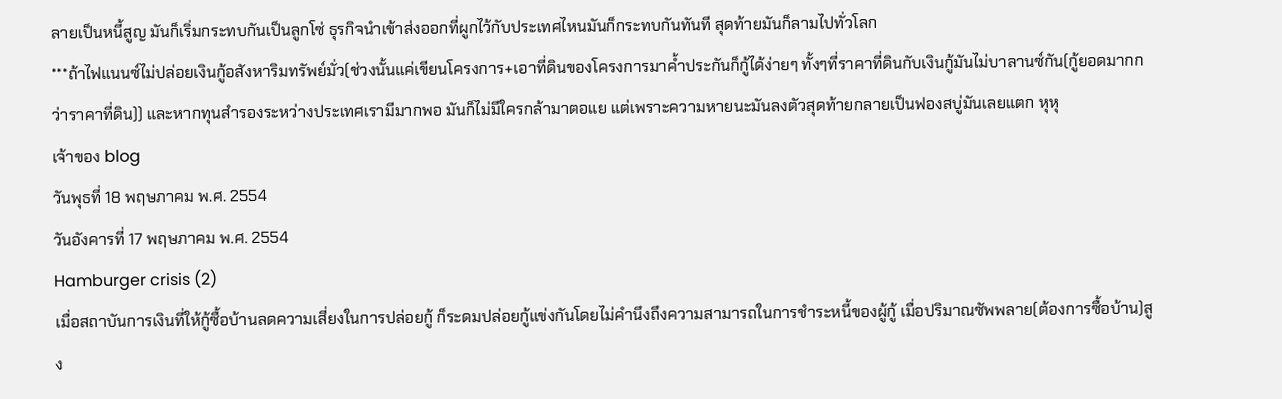ลายเป็นหนี้สูญ มันก็เริ่มกระทบกันเป็นลูกโซ่ ธุรกิจนำเข้าส่งออกที่ผูกไว้กับประเทศไหนมันก็กระทบกันทันที สุดท้ายมันก็ลามไปทั่วโลก
***ถ้าไฟแนนซ์ไม่ปล่อยเงินกู้อสังหาริมทรัพย์มั่ว(ช่วงนั้นแค่เขียนโครงการ+เอาที่ดินของโครงการมาค้ำประกันก็กู้ได้ง่ายๆ ทั้งๆที่ราคาที่ดินกับเงินกู้มันไม่บาลานซ์กัน(กู้ยอดมากกว่าราคาที่ดิน)) และหากทุนสำรองระหว่างประเทศเรามีมากพอ มันก็ไม่มีใครกล้ามาตอแย แต่เพราะความหายนะมันลงตัวสุดท้ายกลายเป็นฟองสบู่มันเลยแตก หุหุ
เจ้าของ blog
วันพุธที่ 18 พฤษภาคม พ.ศ. 2554
วันอังคารที่ 17 พฤษภาคม พ.ศ. 2554
Hamburger crisis (2)
เมื่อสถาบันการเงินที่ให้กู้ซื้อบ้านลดความเสี่ยงในการปล่อยกู้ ก็ระดมปล่อยกู้แข่งกันโดยไม่คำนึงถึงความสามารถในการชำระหนี้ของผู้กู้ เมื่อปริมาณซัพพลาย(ต้องการซื้อบ้าน)สูง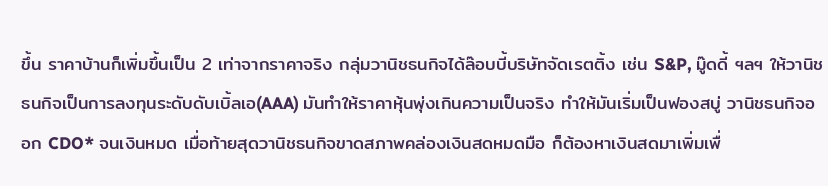ขึ้น ราคาบ้านก็เพิ่มขึ้นเป็น 2 เท่าจากราคาจริง กลุ่มวานิชธนกิจได้ล๊อบบี้บริษัทจัดเรตติ้ง เช่น S&P, มู๊ดดี้ ฯลฯ ให้วานิชธนกิจเป็นการลงทุนระดับดับเบิ้ลเอ(AAA) มันทำให้ราคาหุ้นพุ่งเกินความเป็นจริง ทำให้มันเริ่มเป็นฟองสบู่ วานิชธนกิจออก CDO* จนเงินหมด เมื่อท้ายสุดวานิชธนกิจขาดสภาพคล่องเงินสดหมดมือ ก็ต้องหาเงินสดมาเพิ่มเพื่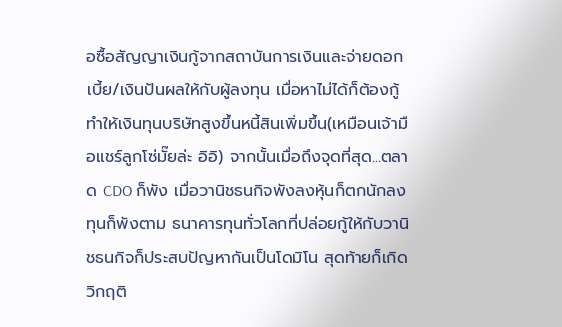อซื้อสัญญาเงินกู้จากสถาบันการเงินและจ่ายดอกเบี้ย/เงินปันผลให้กับผู้ลงทุน เมื่อหาไม่ได้ก็ต้องกู้ ทำให้เงินทุนบริษัทสูงขึ้นหนี้สินเพิ่มขึ้น(เหมือนเจ้ามือแชร์ลูกโซ่มั๊ยล่ะ อิอิ) จากนั้นเมื่อถึงจุดที่สุด...ตลาด CDO ก็พัง เมื่อวานิชธนกิจพังลงหุ้นก็ตกนักลงทุนก็พังตาม ธนาคารทุนทั่วโลกที่ปล่อยกู้ให้กับวานิชธนกิจก็ประสบปัญหากันเป็นโดมิโน สุดท้ายก็เกิดวิกฤติ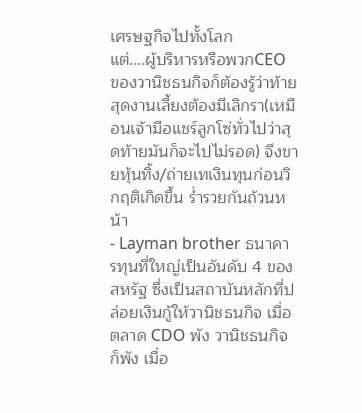เศรษฐกิจไปทั้งโลก
แต่....ผู้บริหารหรือพวกCEO ของวานิชธนกิจก็ต้องรู้ว่าท้ายสุดงานเลี้ยงต้องมีเลิกรา(เหมือนเจ้ามือแชร์ลูกโซ่ทั่วไปว่าสุดท้ายมันก็จะไปไม่รอด) จึงขายหุ้นทิ้ง/ถ่ายเทเงินทุนก่อนวิกฤติเกิดขึ้น ร่ำรวยกันถ้วนหน้า
- Layman brother ธนาคารทุนที่ใหญ่เป็นอันดับ 4 ของสหรัฐ ซึ่งเป็นสถาบันหลักที่ปล่อยเงินกู้ให้วานิชธนกิจ เมื่อตลาด CDO พัง วานิชธนกิจก็พัง เมื่อ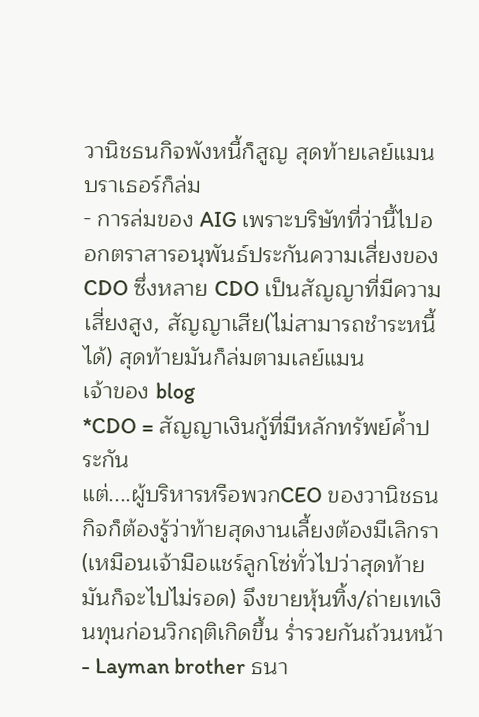วานิชธนกิจพังหนี้ก็สูญ สุดท้ายเลย์แมน บราเธอร์ก็ล่ม
- การล่มของ AIG เพราะบริษัทที่ว่านี้ไปออกตราสารอนุพันธ์ประกันความเสี่ยงของ CDO ซึ่งหลาย CDO เป็นสัญญาที่มีความเสี่ยงสูง, สัญญาเสีย(ไม่สามารถชำระหนี้ได้) สุดท้ายมันก็ล่มตามเลย์แมน
เจ้าของ blog
*CDO = สัญญาเงินกู้ที่มีหลักทรัพย์ค้ำประกัน
แต่....ผู้บริหารหรือพวกCEO ของวานิชธนกิจก็ต้องรู้ว่าท้ายสุดงานเลี้ยงต้องมีเลิกรา(เหมือนเจ้ามือแชร์ลูกโซ่ทั่วไปว่าสุดท้ายมันก็จะไปไม่รอด) จึงขายหุ้นทิ้ง/ถ่ายเทเงินทุนก่อนวิกฤติเกิดขึ้น ร่ำรวยกันถ้วนหน้า
- Layman brother ธนา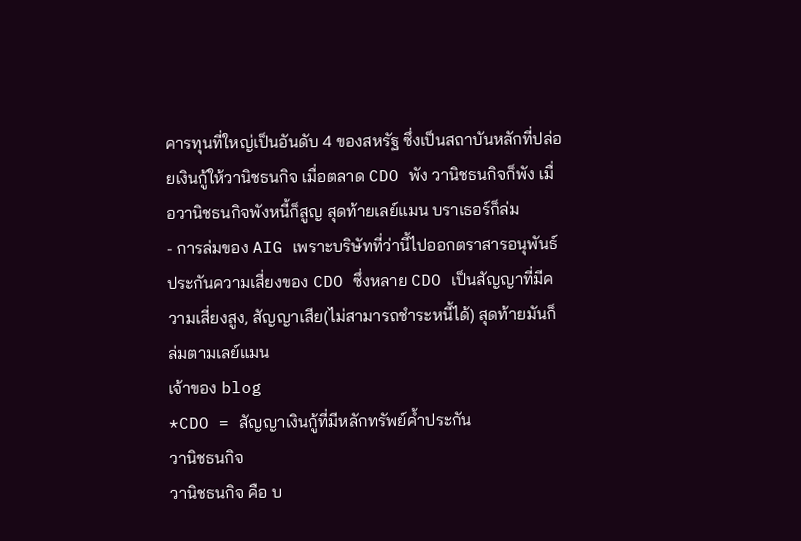คารทุนที่ใหญ่เป็นอันดับ 4 ของสหรัฐ ซึ่งเป็นสถาบันหลักที่ปล่อยเงินกู้ให้วานิชธนกิจ เมื่อตลาด CDO พัง วานิชธนกิจก็พัง เมื่อวานิชธนกิจพังหนี้ก็สูญ สุดท้ายเลย์แมน บราเธอร์ก็ล่ม
- การล่มของ AIG เพราะบริษัทที่ว่านี้ไปออกตราสารอนุพันธ์ประกันความเสี่ยงของ CDO ซึ่งหลาย CDO เป็นสัญญาที่มีความเสี่ยงสูง, สัญญาเสีย(ไม่สามารถชำระหนี้ได้) สุดท้ายมันก็ล่มตามเลย์แมน
เจ้าของ blog
*CDO = สัญญาเงินกู้ที่มีหลักทรัพย์ค้ำประกัน
วานิชธนกิจ
วานิชธนกิจ คือ บ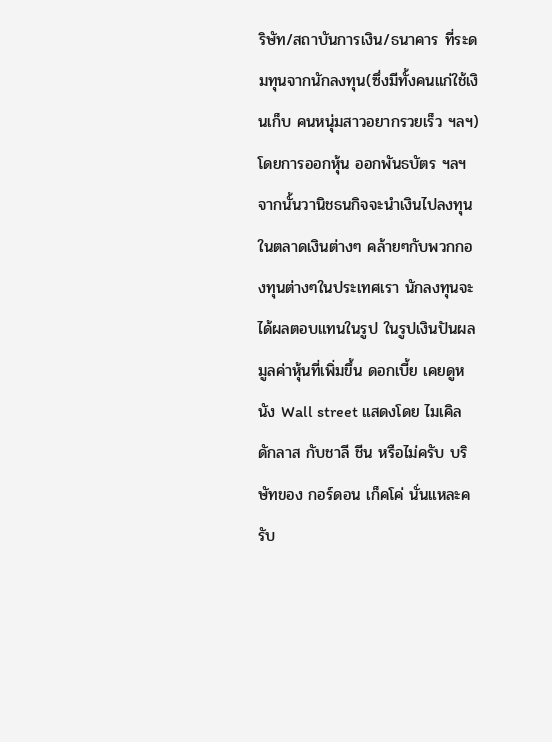ริษัท/สถาบันการเงิน/ธนาคาร ที่ระดมทุนจากนักลงทุน(ซึ่งมีทั้งคนแก่ใช้เงินเก็บ คนหนุ่มสาวอยากรวยเร็ว ฯลฯ) โดยการออกหุ้น ออกพันธบัตร ฯลฯ จากนั้นวานิชธนกิจจะนำเงินไปลงทุนในตลาดเงินต่างๆ คล้ายๆกับพวกกองทุนต่างๆในประเทศเรา นักลงทุนจะได้ผลตอบแทนในรูป ในรูปเงินปันผล มูลค่าหุ้นที่เพิ่มขึ้น ดอกเบี้ย เคยดูหนัง Wall street แสดงโดย ไมเคิล ดักลาส กับชาลี ชีน หรือไม่ครับ บริษัทของ กอร์ดอน เก็คโค่ นั่นแหละครับ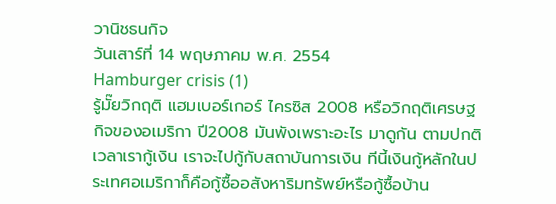วานิชธนกิจ
วันเสาร์ที่ 14 พฤษภาคม พ.ศ. 2554
Hamburger crisis (1)
รู้มั๊ยวิกฤติ แฮมเบอร์เกอร์ ไครซิส 2008 หรือวิกฤติเศรษฐกิจของอเมริกา ปี2008 มันพังเพราะอะไร มาดูกัน ตามปกติเวลาเรากู้เงิน เราจะไปกู้กับสถาบันการเงิน ทีนี้เงินกู้หลักในประเทศอเมริกาก็คือกู้ซื้ออสังหาริมทรัพย์หรือกู้ซื้อบ้าน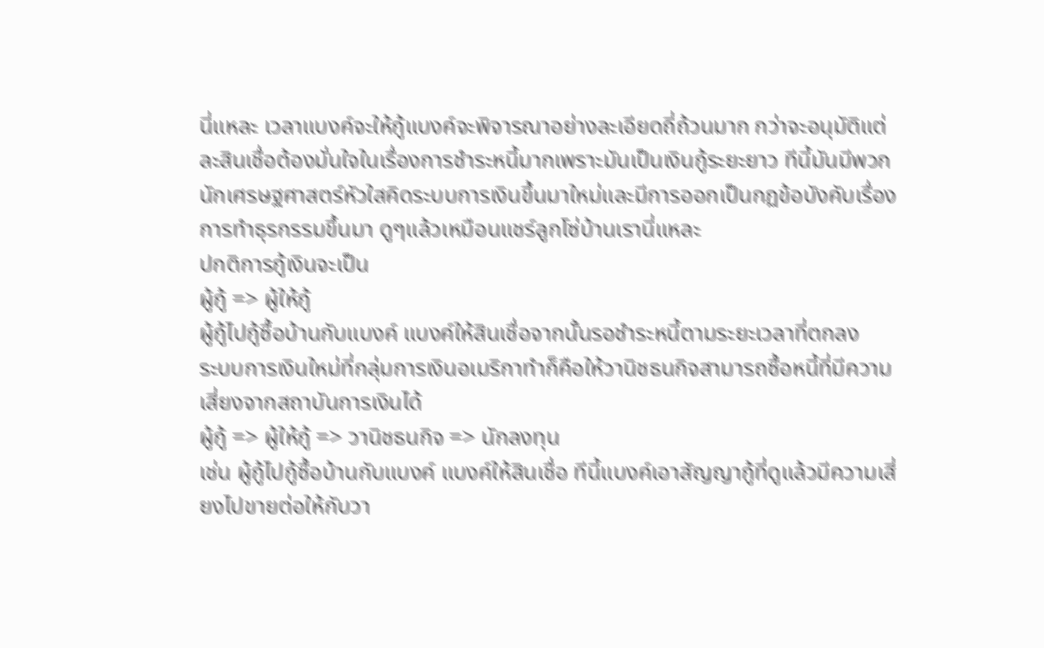นี่แหละ เวลาแบงค์จะให้กู้แบงค์จะพิจารณาอย่างละเอียดถี่ถ้วนมาก กว่าจะอนุมัติแต่ละสินเชื่อต้องมั่นใจในเรื่องการชำระหนี้มากเพราะมันเป็นเงินกู้ระยะยาว ทีนี้มันมีพวกนักเศรษฐศาสตร์หัวใสคิดระบบการเงินขึ้นมาใหม่และมีการออกเป็นกฏข้อบังคับเรื่องการทำธุรกรรมขึ้นมา ดูๆแล้วเหมือนแชร์ลูกโซ่บ้านเรานี่แหละ
ปกติการกู้เงินจะเป็น
ผู้กู้ => ผู้ให้กู้
ผู้กู้ไปกู้ซื้อบ้านกับแบงค์ แบงค์ให้สินเชื่อจากนั้นรอชำระหนี้ตามระยะเวลาที่ตกลง
ระบบการเงินใหม่ที่กลุ่มการเงินอเมริกาทำก็คือให้วานิชธนกิจสามารถซื้อหนี้ที่มีความเสี่ยงจากสถาบันการเงินได้
ผู้กู้ => ผู้ให้กู้ => วานิชธนกิจ => นักลงทุน
เช่น ผู้กู้ไปกู้ซื้อบ้านกับแบงค์ แบงค์ให้สินเชื่อ ทีนี้แบงค์เอาสัญญากู้ที่ดูแล้วมีความเสี่ยงไปขายต่อให้กับวา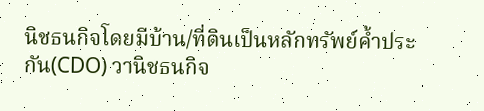นิชธนกิจโดยมีบ้าน/ที่ดินเป็นหลักทรัพย์ค้ำประกัน(CDO) วานิชธนกิจ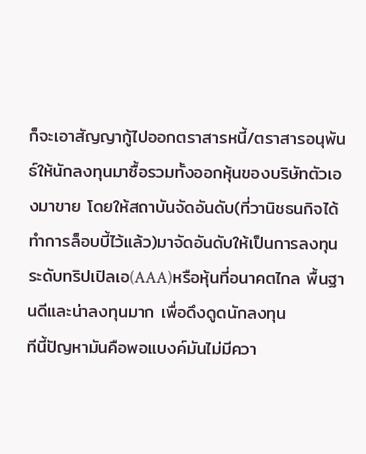ก็จะเอาสัญญากู้ไปออกตราสารหนี้/ตราสารอนุพันธ์ให้นักลงทุนมาซื้อรวมทั้งออกหุ้นของบริษัทตัวเองมาขาย โดยให้สถาบันจัดอันดับ(ที่วานิชธนกิจได้ทำการล็อบบี้ไว้แล้ว)มาจัดอันดับให้เป็นการลงทุนระดับทริปเปิลเอ(AAA)หรือหุ้นที่อนาคตไกล พื้นฐานดีและน่าลงทุนมาก เพื่อดึงดูดนักลงทุน
ทีนี้ปัญหามันคือพอแบงค์มันไม่มีควา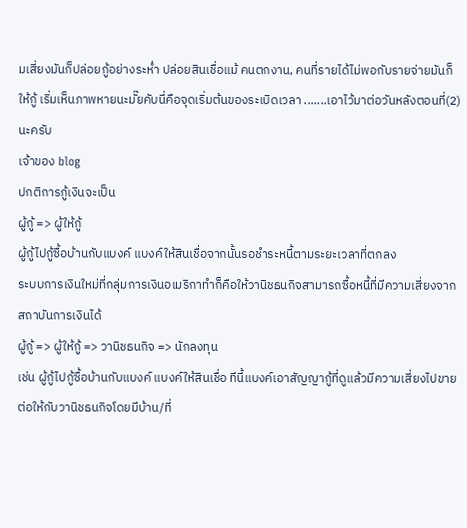มเสี่ยงมันก็ปล่อยกู้อย่างระห่ำ ปล่อยสินเชื่อแม้ คนตกงาน, คนที่รายได้ไม่พอกับรายจ่ายมันก็ให้กู้ เริ่มเห็นภาพหายนะมั๊ยคับนี่คือจุดเริ่มต้นของระเบิดเวลา .......เอาไว้มาต่อวันหลังตอนที่(2) นะครับ
เจ้าของ blog
ปกติการกู้เงินจะเป็น
ผู้กู้ => ผู้ให้กู้
ผู้กู้ไปกู้ซื้อบ้านกับแบงค์ แบงค์ให้สินเชื่อจากนั้นรอชำระหนี้ตามระยะเวลาที่ตกลง
ระบบการเงินใหม่ที่กลุ่มการเงินอเมริกาทำก็คือให้วานิชธนกิจสามารถซื้อหนี้ที่มีความเสี่ยงจากสถาบันการเงินได้
ผู้กู้ => ผู้ให้กู้ => วานิชธนกิจ => นักลงทุน
เช่น ผู้กู้ไปกู้ซื้อบ้านกับแบงค์ แบงค์ให้สินเชื่อ ทีนี้แบงค์เอาสัญญากู้ที่ดูแล้วมีความเสี่ยงไปขายต่อให้กับวานิชธนกิจโดยมีบ้าน/ที่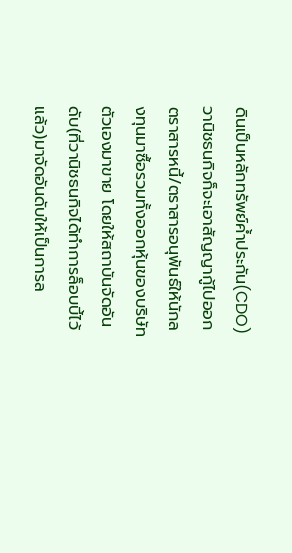ดินเป็นหลักทรัพย์ค้ำประกัน(CDO) วานิชธนกิจก็จะเอาสัญญากู้ไปออกตราสารหนี้/ตราสารอนุพันธ์ให้นักลงทุนมาซื้อรวมทั้งออกหุ้นของบริษัทตัวเองมาขาย โดยให้สถาบันจัดอันดับ(ที่วานิชธนกิจได้ทำการล็อบบี้ไว้แล้ว)มาจัดอันดับให้เป็นการล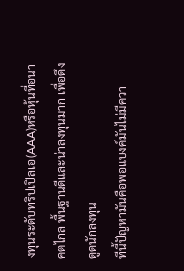งทุนระดับทริปเปิลเอ(AAA)หรือหุ้นที่อนาคตไกล พื้นฐานดีและน่าลงทุนมาก เพื่อดึงดูดนักลงทุน
ทีนี้ปัญหามันคือพอแบงค์มันไม่มีควา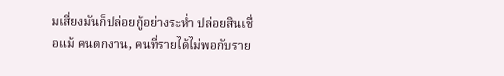มเสี่ยงมันก็ปล่อยกู้อย่างระห่ำ ปล่อยสินเชื่อแม้ คนตกงาน, คนที่รายได้ไม่พอกับราย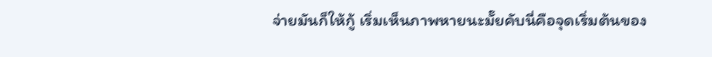จ่ายมันก็ให้กู้ เริ่มเห็นภาพหายนะมั๊ยคับนี่คือจุดเริ่มต้นของ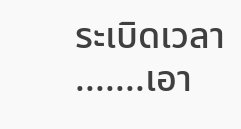ระเบิดเวลา .......เอา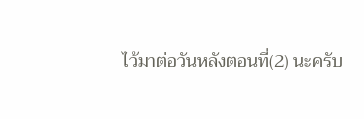ไว้มาต่อวันหลังตอนที่(2) นะครับ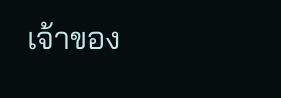เจ้าของ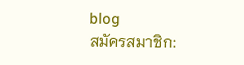blog
สมัครสมาชิก: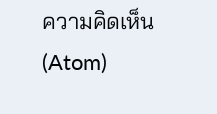ความคิดเห็น (Atom)